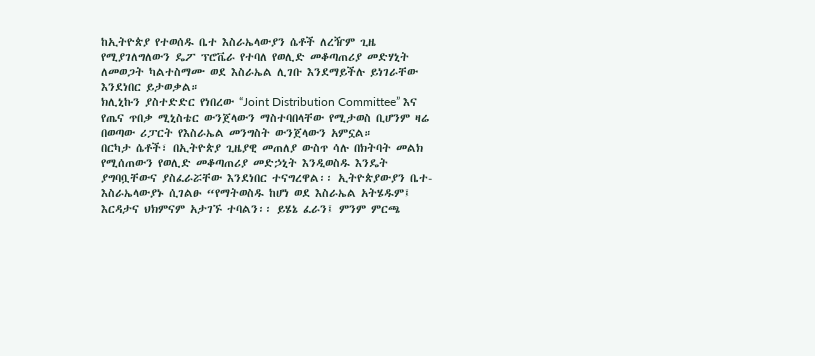ከኢትዮጵያ የተወሰዱ ቤተ እስራኤላውያን ሴቶች ለረዥም ጊዜ የሚያገለግለውን ዴፖ ፕሮቬራ የተባለ የወሊድ መቆጣጠሪያ መድሃኒት ለመወጋት ካልተስማሙ ወደ እስራኤል ሊገቡ እንደማይችሉ ይነገራቸው እንደነበር ይታወቃል።
ክሊኒኩን ያስተድድር የነበረው “Joint Distribution Committee” እና የጤና ጥበቃ ሚኒስቴር ውንጀላውን ማስተባበላቸው የሚታወስ ቢሆንም ዛሬ በወጣው ሪፓርት የእስራኤል መንግስት ውንጀላውን አምኗል።
በርካታ ሴቶች፣ በኢትዮጵያ ጊዜያዊ መጠለያ ውስጥ ሳሉ በክትባት መልክ የሚሰጠውን የወሊድ መቆጣጠሪያ መድኃኒት እንዲወስዱ እንዴት ያግባቧቸውና ያስፈራሯቸው እንደነበር ተናግረዋል፡፡ ኢትዮጵያውያን ቤተ-እስራኤላውያኑ ሲገልፁ “የማትወስዱ ከሆነ ወደ እስራኤል አትሄዱም፤ እርዳታና ህክምናም አታገኙ ተባልን፡፡ ይሄኔ ፈራን፤ ምንም ምርጫ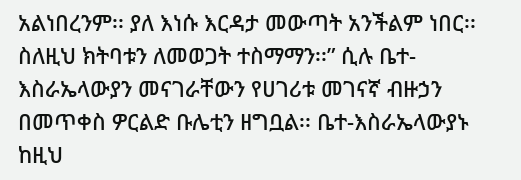አልነበረንም፡፡ ያለ እነሱ እርዳታ መውጣት አንችልም ነበር፡፡ ስለዚህ ክትባቱን ለመወጋት ተስማማን፡፡” ሲሉ ቤተ-እስራኤላውያን መናገራቸውን የሀገሪቱ መገናኛ ብዙኃን በመጥቀስ ዎርልድ ቡሌቲን ዘግቧል፡፡ ቤተ-እስራኤላውያኑ ከዚህ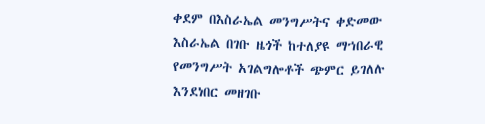ቀደም በእስራኤል መንግሥትና ቀድመው እስራኤል በገቡ ዜጎች ከተለያዩ ማኀበራዊ የመንግሥት አገልግሎቶች ጭምር ይገለሉ እንደነበር መዘገቡ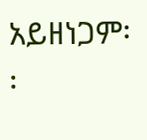አይዘነጋም፡፡